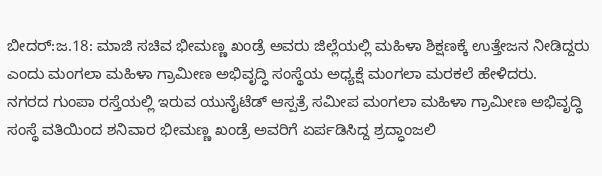ಬೀದರ್:ಜ.18: ಮಾಜಿ ಸಚಿವ ಭೀಮಣ್ಣ ಖಂಡ್ರೆ ಅವರು ಜಿಲ್ಲೆಯಲ್ಲಿ ಮಹಿಳಾ ಶಿಕ್ಷಣಕ್ಕೆ ಉತ್ತೇಜನ ನೀಡಿದ್ದರು ಎಂದು ಮಂಗಲಾ ಮಹಿಳಾ ಗ್ರಾಮೀಣ ಅಭಿವೃದ್ಧಿ ಸಂಸ್ಥೆಯ ಅಧ್ಯಕ್ಷೆ ಮಂಗಲಾ ಮರಕಲೆ ಹೇಳಿದರು.
ನಗರದ ಗುಂಪಾ ರಸ್ತೆಯಲ್ಲಿ ಇರುವ ಯುನೈಟೆಡ್ ಆಸ್ಪತ್ರೆ ಸಮೀಪ ಮಂಗಲಾ ಮಹಿಳಾ ಗ್ರಾಮೀಣ ಅಭಿವೃದ್ಧಿ ಸಂಸ್ಥೆ ವತಿಯಿಂದ ಶನಿವಾರ ಭೀಮಣ್ಣ ಖಂಡ್ರೆ ಅವರಿಗೆ ಏರ್ಪಡಿಸಿದ್ದ ಶ್ರದ್ಧಾಂಜಲಿ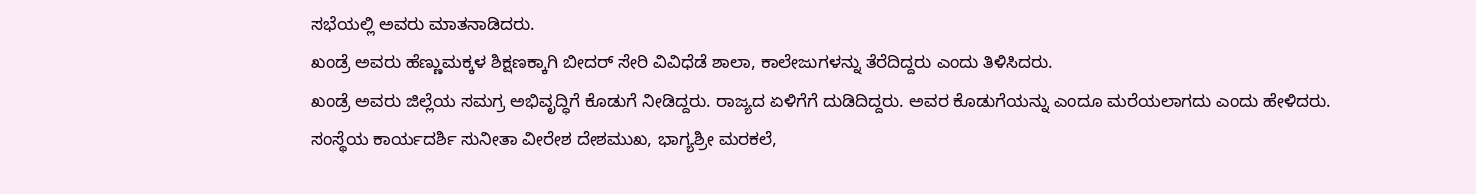ಸಭೆಯಲ್ಲಿ ಅವರು ಮಾತನಾಡಿದರು.
ಖಂಡ್ರೆ ಅವರು ಹೆಣ್ಣುಮಕ್ಕಳ ಶಿಕ್ಷಣಕ್ಕಾಗಿ ಬೀದರ್ ಸೇರಿ ವಿವಿಧೆಡೆ ಶಾಲಾ, ಕಾಲೇಜುಗಳನ್ನು ತೆರೆದಿದ್ದರು ಎಂದು ತಿಳಿಸಿದರು.
ಖಂಡ್ರೆ ಅವರು ಜಿಲ್ಲೆಯ ಸಮಗ್ರ ಅಭಿವೃದ್ಧಿಗೆ ಕೊಡುಗೆ ನೀಡಿದ್ದರು. ರಾಜ್ಯದ ಏಳಿಗೆಗೆ ದುಡಿದಿದ್ದರು. ಅವರ ಕೊಡುಗೆಯನ್ನು ಎಂದೂ ಮರೆಯಲಾಗದು ಎಂದು ಹೇಳಿದರು.
ಸಂಸ್ಥೆಯ ಕಾರ್ಯದರ್ಶಿ ಸುನೀತಾ ವೀರೇಶ ದೇಶಮುಖ, ಭಾಗ್ಯಶ್ರೀ ಮರಕಲೆ,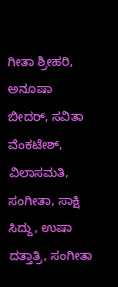ಗೀತಾ ಶ್ರೀಹರಿ, ಅನೂಷಾ ಬೀದರ್, ಸವಿತಾ ವೆಂಕಟೇಶ್, ವಿಲಾಸಮತಿ, ಸಂಗೀತಾ, ಸಾಕ್ಷಿ ಸಿದ್ದು, ಉಷಾ ದತ್ತಾತ್ರಿ, ಸಂಗೀತಾ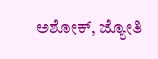ಅಶೋಕ್, ಜ್ಯೋತಿ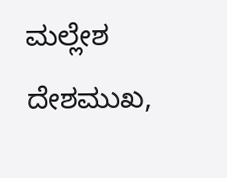ಮಲ್ಲೇಶ ದೇಶಮುಖ,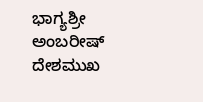ಭಾಗ್ಯಶ್ರೀ ಅಂಬರೀಷ್ ದೇಶಮುಖ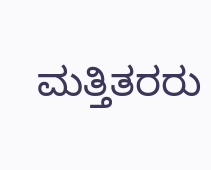ಮತ್ತಿತರರು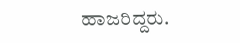ಹಾಜರಿದ್ದರು.